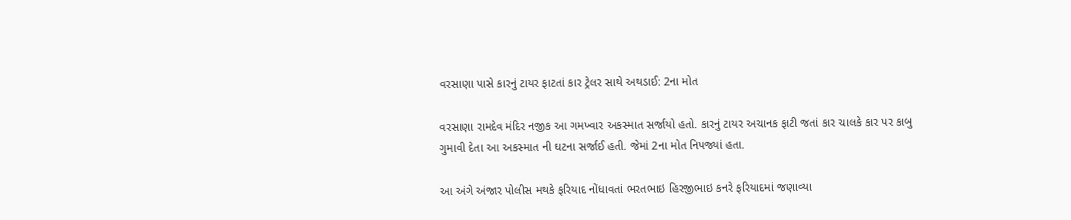વરસાણા પાસે કારનું ટાયર ફાટતાં કાર ટ્રેલર સાથે અથડાઈ: 2ના મોત

વરસાણા રામદેવ મંદિર નજીક આ ગમખ્વાર અકસ્માત સર્જાયો હતો. કારનું ટાયર અચાનક ફાટી જતાં કાર ચાલકે કાર પર કાબુ ગુમાવી દેતા આ અકસ્માત ની ઘટના સર્જાઈ હતી. જેમાં 2ના મોત નિપજ્યાં હતા.

આ અંગે અંજાર પોલીસ મથકે ફરિયાદ નોંધાવતાં ભરતભાઇ હિરજીભાઇ કનરે ફરિયાદમાં જણાવ્યા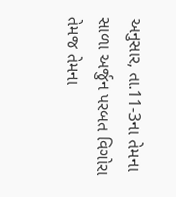અનુસાર, તા.11-3ના તેમના સાળા અર્જુન પરબત વિગોરા તેમજ તેમના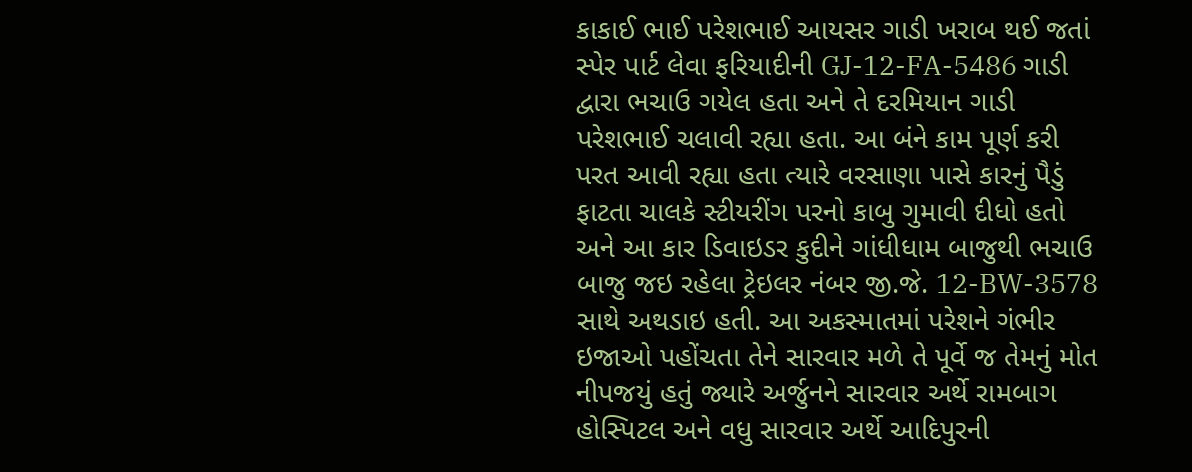કાકાઈ ભાઈ પરેશભાઈ આયસર ગાડી ખરાબ થઈ જતાં સ્પેર પાર્ટ લેવા ફરિયાદીની GJ-12-FA-5486 ગાડી દ્વારા ભચાઉ ગયેલ હતા અને તે દરમિયાન ગાડી પરેશભાઈ ચલાવી રહ્યા હતા. આ બંને કામ પૂર્ણ કરી પરત આવી રહ્યા હતા ત્યારે વરસાણા પાસે કારનું પૈડું ફાટતા ચાલકે સ્ટીયરીંગ પરનો કાબુ ગુમાવી દીધો હતો અને આ કાર ડિવાઇડર કુદીને ગાંધીધામ બાજુથી ભચાઉ બાજુ જઇ રહેલા ટ્રેઇલર નંબર જી.જે. 12-BW-3578 સાથે અથડાઇ હતી. આ અકસ્માતમાં પરેશને ગંભીર ઇજાઓ પહોંચતા તેને સારવાર મળે તે પૂર્વે જ તેમનું મોત નીપજયું હતું જ્યારે અર્જુનને સારવાર અર્થે રામબાગ હોસ્પિટલ અને વધુ સારવાર અર્થે આદિપુરની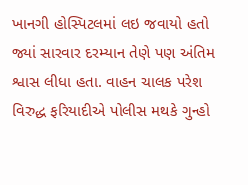ખાનગી હોસ્પિટલમાં લઇ જવાયો હતો જ્યાં સારવાર દરમ્યાન તેણે પણ અંતિમ શ્વાસ લીધા હતા. વાહન ચાલક પરેશ વિરુદ્ધ ફરિયાદીએ પોલીસ મથકે ગુન્હો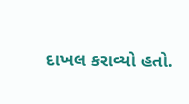દાખલ કરાવ્યો હતો.